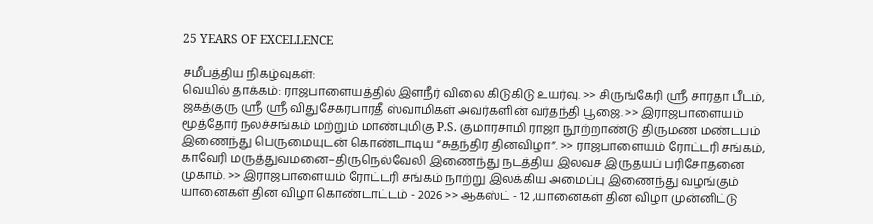25 YEARS OF EXCELLENCE

சமீபத்திய நிகழ்வுகள்:
வெயில் தாக்கம்: ராஜபாளையத்தில் இளநீர் விலை கிடுகிடு உயர்வு. >> சிருங்கேரி ஸ்ரீ சாரதா பீடம், ஜகத்குரு ஸ்ரீ ஸ்ரீ விதுசேகரபாரதீ ஸ்வாமிகள் அவர்களின் வர்தந்தி பூஜை. >> இராஜபாளையம் மூத்தோர் நலச்சங்கம் மற்றும் மாண்புமிகு P.S. குமாரசாமி ராஜா நூற்றாண்டு திருமண மண்டபம் இணைந்து பெருமையுடன் கொண்டாடிய “சுதந்திர தினவிழா”. >> ராஜபாளையம் ரோட்டரி சங்கம், காவேரி மருத்துவமனை–திருநெல்வேலி இணைந்து நடத்திய இலவச இருதயப் பரிசோதனை முகாம். >> இராஜபாளையம் ரோட்டரி சங்கம் நாற்று இலக்கிய அமைப்பு இணைந்து வழங்கும் யானைகள் தின விழா கொண்டாட்டம் - 2026 >> ஆகஸ்ட் - 12 ,யானைகள் தின விழா முன்னிட்டு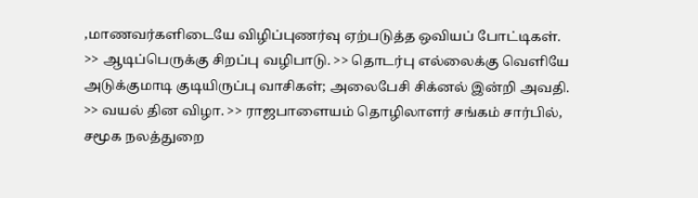,மாணவர்களிடையே விழிப்புணர்வு ஏற்படுத்த ஒவியப் போட்டிகள். >> ஆடிப்பெருக்கு சிறப்பு வழிபாடு. >> தொடர்பு எல்லைக்கு வெளியே அடுக்குமாடி குடியிருப்பு வாசிகள்; அலைபேசி சிக்னல் இன்றி அவதி. >> வயல் தின விழா. >> ராஜபாளையம் தொழிலாளர் சங்கம் சார்பில், சமூக நலத்துறை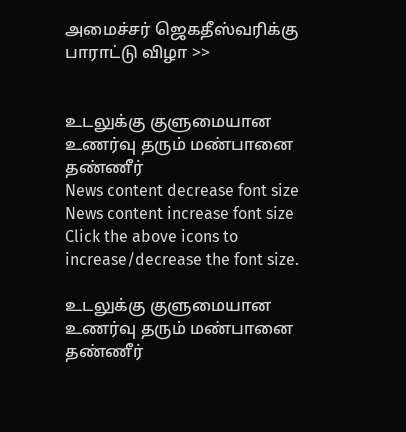அமைச்சர் ஜெகதீஸ்வரிக்கு பாராட்டு விழா >>


உடலுக்கு குளுமையான உணர்வு தரும் மண்பானை தண்ணீர்
News content decrease font size News content increase font size
Click the above icons to increase/decrease the font size.

உடலுக்கு குளுமையான உணர்வு தரும் மண்பானை தண்ணீர்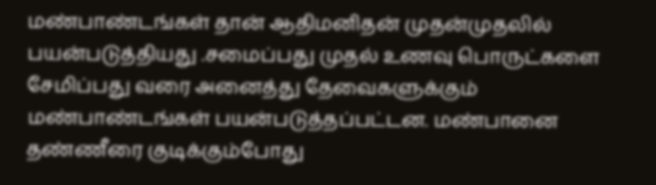மண்பாண்டங்கள் தான் ஆதிமனிதன் முதன்முதலில் பயன்படுத்தியது .சமைப்பது முதல் உணவு பொருட்களை சேமிப்பது வரை அனைத்து தேவைகளுக்கும் மண்பாண்டங்கள் பயன்படுத்தப்பட்டன. மண்பானை தண்ணீரை குடிக்கும்போது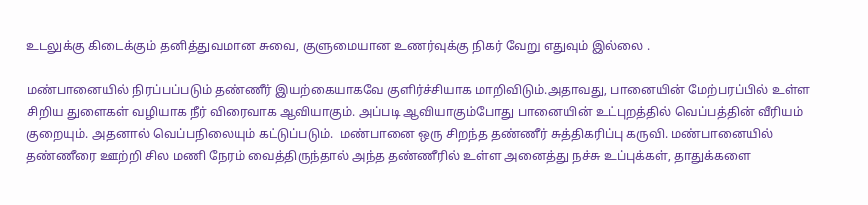உடலுக்கு கிடைக்கும் தனித்துவமான சுவை, குளுமையான உணர்வுக்கு நிகர் வேறு எதுவும் இல்லை .

மண்பானையில் நிரப்பப்படும் தண்ணீர் இயற்கையாகவே குளிர்ச்சியாக மாறிவிடும்.அதாவது, பானையின் மேற்பரப்பில் உள்ள சிறிய துளைகள் வழியாக நீர் விரைவாக ஆவியாகும். அப்படி ஆவியாகும்போது பானையின் உட்புறத்தில் வெப்பத்தின் வீரியம் குறையும். அதனால் வெப்பநிலையும் கட்டுப்படும்.  மண்பானை ஒரு சிறந்த தண்ணீர் சுத்திகரிப்பு கருவி. மண்பானையில் தண்ணீரை ஊற்றி சில மணி நேரம் வைத்திருந்தால் அந்த தண்ணீரில் உள்ள அனைத்து நச்சு உப்புக்கள், தாதுக்களை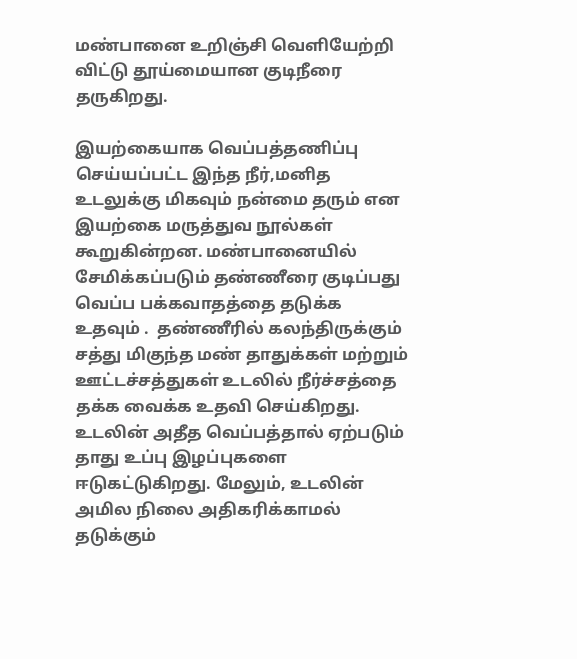மண்பானை உறிஞ்சி வெளியேற்றி விட்டு தூய்மையான குடிநீரை தருகிறது.

இயற்கையாக வெப்பத்தணிப்பு செய்யப்பட்ட இந்த நீர்,மனித உடலுக்கு மிகவும் நன்மை தரும் என இயற்கை மருத்துவ நூல்கள் கூறுகின்றன. மண்பானையில் சேமிக்கப்படும் தண்ணீரை குடிப்பது வெப்ப பக்கவாதத்தை தடுக்க உதவும் .  தண்ணீரில் கலந்திருக்கும் சத்து மிகுந்த மண் தாதுக்கள் மற்றும் ஊட்டச்சத்துகள் உடலில் நீர்ச்சத்தை தக்க வைக்க உதவி செய்கிறது. உடலின் அதீத வெப்பத்தால் ஏற்படும் தாது உப்பு இழப்புகளை ஈடுகட்டுகிறது. மேலும், உடலின் அமில நிலை அதிகரிக்காமல் தடுக்கும்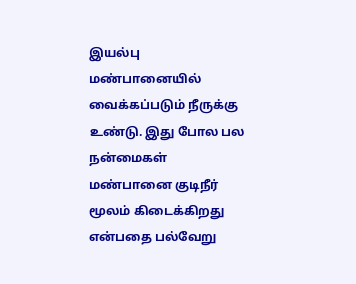இயல்பு மண்பானையில் வைக்கப்படும் நீருக்கு உண்டு. இது போல பல நன்மைகள் மண்பானை குடிநீர் மூலம் கிடைக்கிறது என்பதை பல்வேறு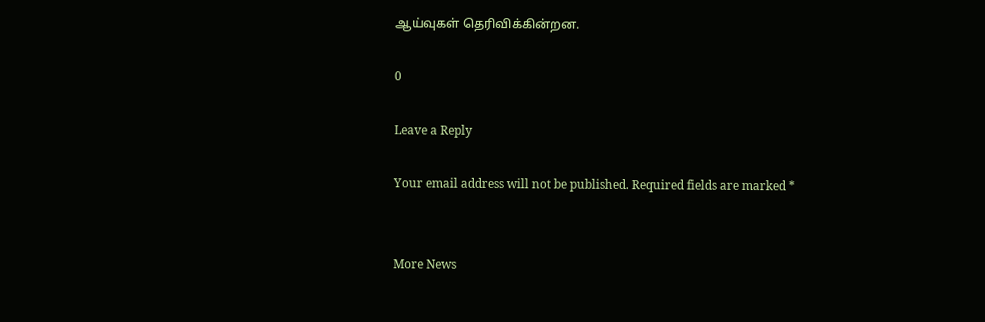ஆய்வுகள் தெரிவிக்கின்றன.

0

Leave a Reply

Your email address will not be published. Required fields are marked *


More News